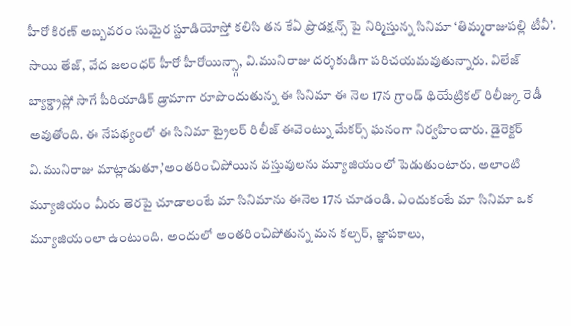హీరో కిరణ్ అబ్బవరం సుమైర స్టూడియోస్తో కలిసి తన కేఏ ప్రొడక్షన్స్ పై నిర్మిస్తున్న సినిమా ‘తిమ్మరాజుపల్లి టీవీ’. సాయి తేజ్, వేద జలంధర్ హీరో హీరోయిన్స్గా, వి.మునిరాజు దర్శకుడిగా పరిచయమవుతున్నారు. విలేజ్ బ్యాక్డ్రాప్లో సాగే పీరియాడిక్ డ్రామాగా రూపొందుతున్న ఈ సినిమా ఈ నెల 17న గ్రాండ్ థియేట్రికల్ రిలీజ్కు రెడీ అవుతోంది. ఈ నేపథ్యంలో ఈ సినిమా ట్రైలర్ రిలీజ్ ఈవెంట్ను మేకర్స్ ఘనంగా నిర్వహించారు. డైరెక్టర్ వి.మునిరాజు మాట్లాడుతూ,’అంతరించిపోయిన వస్తువులను మ్యూజియంలో పెడుతుంటారు. అలాంటి మ్యూజియం మీరు తెరపై చూడాలంటే మా సినిమాను ఈనెల 17న చూడండి. ఎందుకంటే మా సినిమా ఒక మ్యూజియంలా ఉంటుంది. అందులో అంతరించిపోతున్న మన కల్చర్, జ్ఞాపకాలు,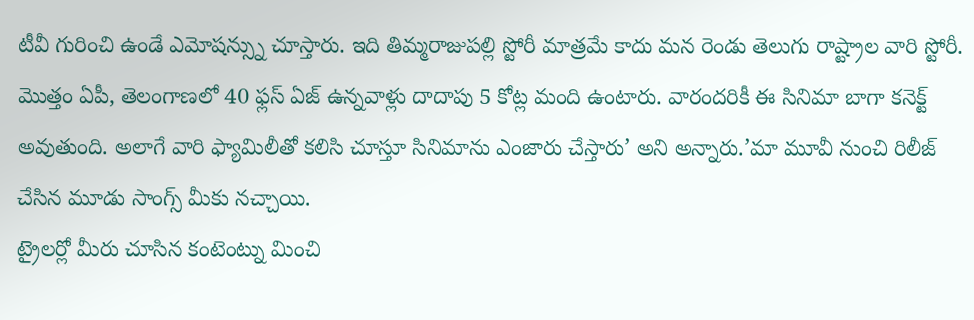టీవీ గురించి ఉండే ఎమోషన్స్ను చూస్తారు. ఇది తిమ్మరాజుపల్లి స్టోరీ మాత్రమే కాదు మన రెండు తెలుగు రాష్ట్రాల వారి స్టోరీ. మొత్తం ఏపీ, తెలంగాణలో 40 ఫ్లస్ ఏజ్ ఉన్నవాళ్లు దాదాపు 5 కోట్ల మంది ఉంటారు. వారందరికీ ఈ సినిమా బాగా కనెక్ట్ అవుతుంది. అలాగే వారి ఫ్యామిలీతో కలిసి చూస్తూ సినిమాను ఎంజారు చేస్తారు’ అని అన్నారు.’మా మూవీ నుంచి రిలీజ్ చేసిన మూడు సాంగ్స్ మీకు నచ్చాయి.
ట్రైలర్లో మీరు చూసిన కంటెంట్ను మించి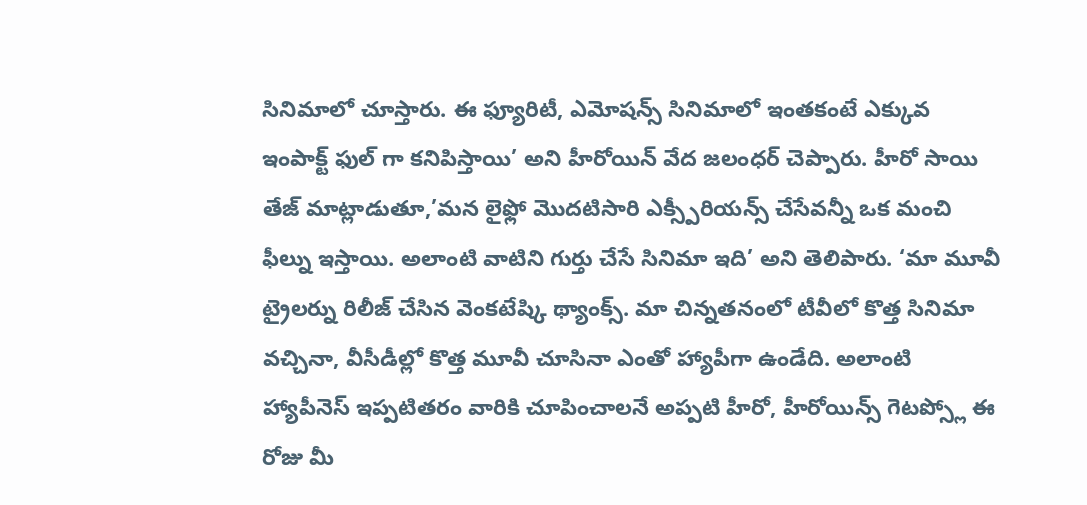సినిమాలో చూస్తారు. ఈ ఫ్యూరిటీ, ఎమోషన్స్ సినిమాలో ఇంతకంటే ఎక్కువ ఇంపాక్ట్ ఫుల్ గా కనిపిస్తాయి’ అని హీరోయిన్ వేద జలంధర్ చెప్పారు. హీరో సాయి తేజ్ మాట్లాడుతూ,’మన లైఫ్లో మొదటిసారి ఎక్స్పీరియన్స్ చేసేవన్నీ ఒక మంచి ఫీల్ను ఇస్తాయి. అలాంటి వాటిని గుర్తు చేసే సినిమా ఇది’ అని తెలిపారు. ‘మా మూవీ ట్రైలర్ను రిలీజ్ చేసిన వెంకటేష్కి థ్యాంక్స్. మా చిన్నతనంలో టీవీలో కొత్త సినిమా వచ్చినా, వీసీడీల్లో కొత్త మూవీ చూసినా ఎంతో హ్యాపీగా ఉండేది. అలాంటి హ్యాపీనెస్ ఇప్పటితరం వారికి చూపించాలనే అప్పటి హీరో, హీరోయిన్స్ గెటప్స్లో ఈ రోజు మీ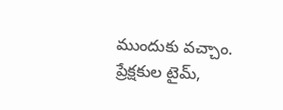ముందుకు వచ్చాం. ప్రేక్షకుల టైమ్,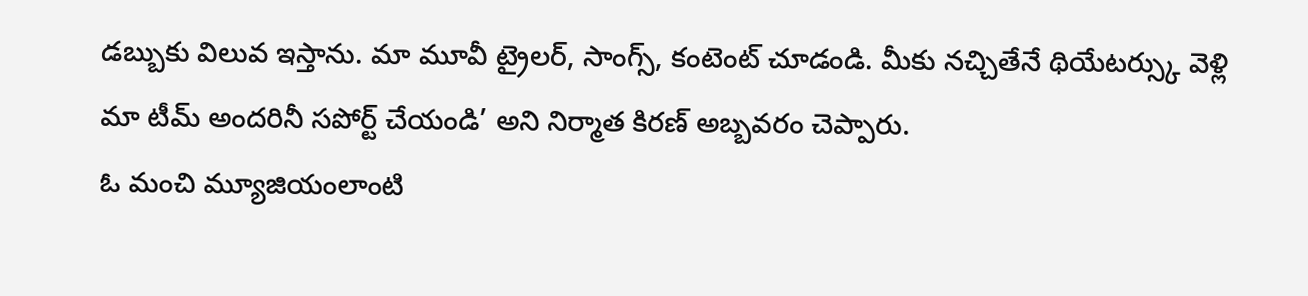డబ్బుకు విలువ ఇస్తాను. మా మూవీ ట్రైలర్, సాంగ్స్, కంటెంట్ చూడండి. మీకు నచ్చితేనే థియేటర్స్కు వెళ్లి మా టీమ్ అందరినీ సపోర్ట్ చేయండి’ అని నిర్మాత కిరణ్ అబ్బవరం చెప్పారు.
ఓ మంచి మ్యూజియంలాంటి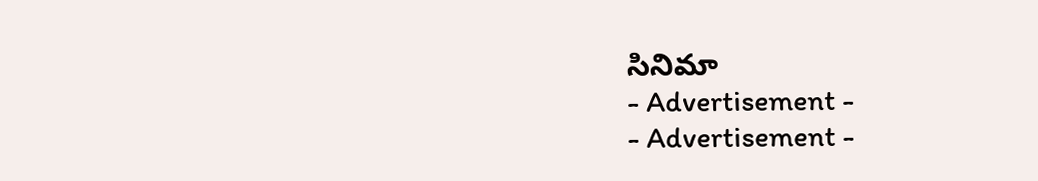సినిమా
- Advertisement -
- Advertisement -